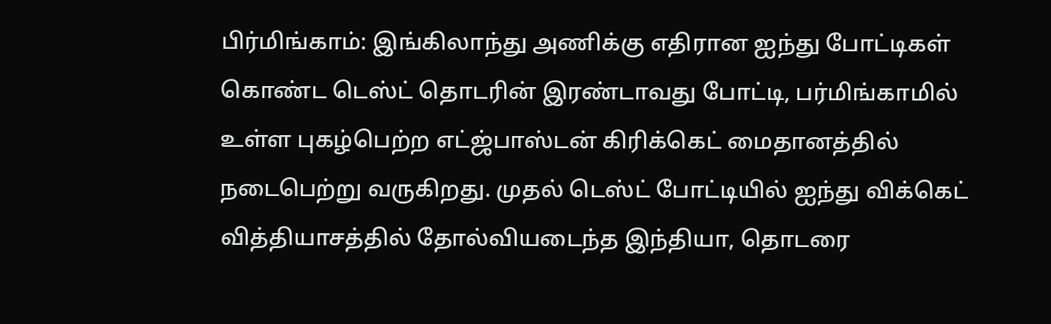பிர்மிங்காம்: இங்கிலாந்து அணிக்கு எதிரான ஐந்து போட்டிகள் கொண்ட டெஸ்ட் தொடரின் இரண்டாவது போட்டி, பர்மிங்காமில் உள்ள புகழ்பெற்ற எட்ஜ்பாஸ்டன் கிரிக்கெட் மைதானத்தில் நடைபெற்று வருகிறது. முதல் டெஸ்ட் போட்டியில் ஐந்து விக்கெட் வித்தியாசத்தில் தோல்வியடைந்த இந்தியா, தொடரை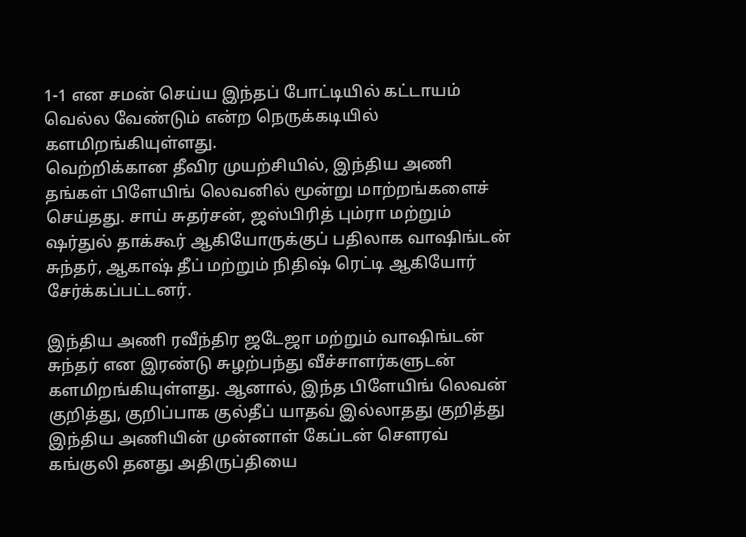1-1 என சமன் செய்ய இந்தப் போட்டியில் கட்டாயம் வெல்ல வேண்டும் என்ற நெருக்கடியில் களமிறங்கியுள்ளது.
வெற்றிக்கான தீவிர முயற்சியில், இந்திய அணி தங்கள் பிளேயிங் லெவனில் மூன்று மாற்றங்களைச் செய்தது. சாய் சுதர்சன், ஜஸ்பிரித் பும்ரா மற்றும் ஷர்துல் தாக்கூர் ஆகியோருக்குப் பதிலாக வாஷிங்டன் சுந்தர், ஆகாஷ் தீப் மற்றும் நிதிஷ் ரெட்டி ஆகியோர் சேர்க்கப்பட்டனர்.

இந்திய அணி ரவீந்திர ஜடேஜா மற்றும் வாஷிங்டன் சுந்தர் என இரண்டு சுழற்பந்து வீச்சாளர்களுடன் களமிறங்கியுள்ளது. ஆனால், இந்த பிளேயிங் லெவன் குறித்து, குறிப்பாக குல்தீப் யாதவ் இல்லாதது குறித்து இந்திய அணியின் முன்னாள் கேப்டன் சௌரவ் கங்குலி தனது அதிருப்தியை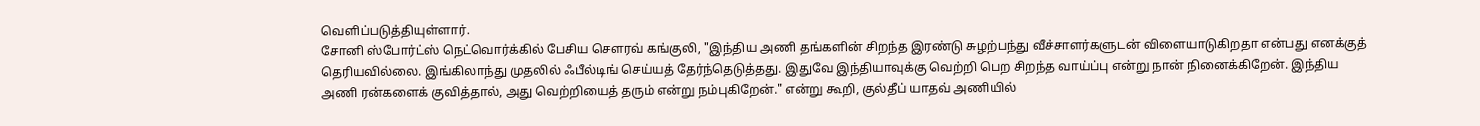வெளிப்படுத்தியுள்ளார்.
சோனி ஸ்போர்ட்ஸ் நெட்வொர்க்கில் பேசிய சௌரவ் கங்குலி, "இந்திய அணி தங்களின் சிறந்த இரண்டு சுழற்பந்து வீச்சாளர்களுடன் விளையாடுகிறதா என்பது எனக்குத் தெரியவில்லை. இங்கிலாந்து முதலில் ஃபீல்டிங் செய்யத் தேர்ந்தெடுத்தது. இதுவே இந்தியாவுக்கு வெற்றி பெற சிறந்த வாய்ப்பு என்று நான் நினைக்கிறேன். இந்திய அணி ரன்களைக் குவித்தால், அது வெற்றியைத் தரும் என்று நம்புகிறேன்." என்று கூறி, குல்தீப் யாதவ் அணியில்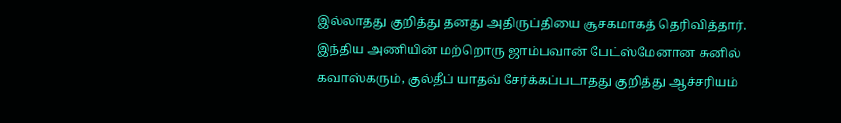இல்லாதது குறித்து தனது அதிருப்தியை சூசகமாகத் தெரிவித்தார்.
இந்திய அணியின் மற்றொரு ஜாம்பவான் பேட்ஸ்மேனான சுனில் கவாஸ்கரும், குல்தீப் யாதவ் சேர்க்கப்படாதது குறித்து ஆச்சரியம்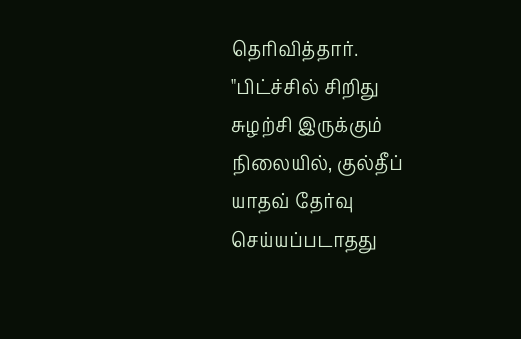தெரிவித்தார். "பிட்ச்சில் சிறிது சுழற்சி இருக்கும் நிலையில், குல்தீப் யாதவ் தேர்வு செய்யப்படாதது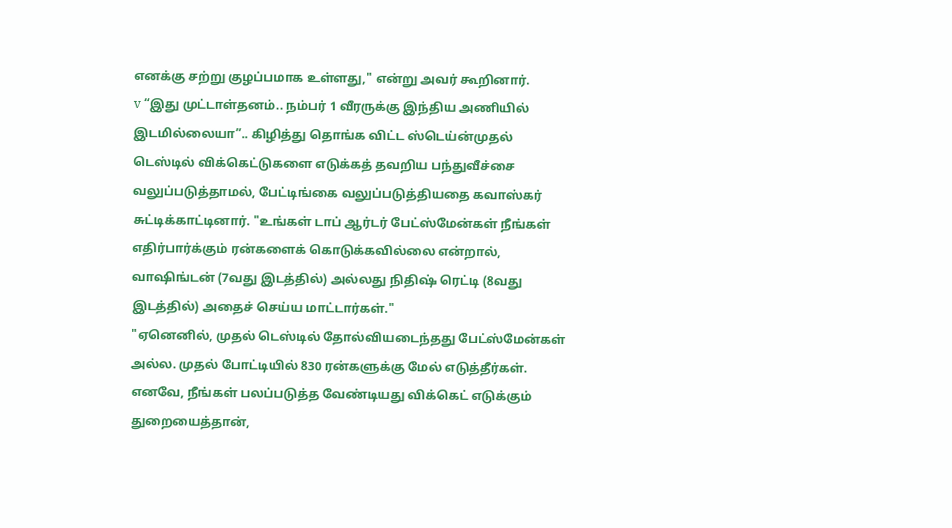எனக்கு சற்று குழப்பமாக உள்ளது," என்று அவர் கூறினார்.
v “இது முட்டாள்தனம்.. நம்பர் 1 வீரருக்கு இந்திய அணியில் இடமில்லையா”.. கிழித்து தொங்க விட்ட ஸ்டெய்ன்முதல் டெஸ்டில் விக்கெட்டுகளை எடுக்கத் தவறிய பந்துவீச்சை வலுப்படுத்தாமல், பேட்டிங்கை வலுப்படுத்தியதை கவாஸ்கர் சுட்டிக்காட்டினார். "உங்கள் டாப் ஆர்டர் பேட்ஸ்மேன்கள் நீங்கள் எதிர்பார்க்கும் ரன்களைக் கொடுக்கவில்லை என்றால், வாஷிங்டன் (7வது இடத்தில்) அல்லது நிதிஷ் ரெட்டி (8வது இடத்தில்) அதைச் செய்ய மாட்டார்கள்."
"ஏனெனில், முதல் டெஸ்டில் தோல்வியடைந்தது பேட்ஸ்மேன்கள் அல்ல. முதல் போட்டியில் 830 ரன்களுக்கு மேல் எடுத்தீர்கள். எனவே, நீங்கள் பலப்படுத்த வேண்டியது விக்கெட் எடுக்கும் துறையைத்தான்,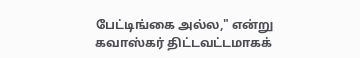பேட்டிங்கை அல்ல," என்று கவாஸ்கர் திட்டவட்டமாகக்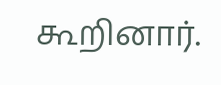கூறினார்.